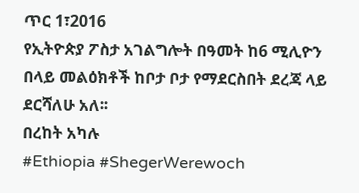ጥር 1፣2016
የኢትዮጵያ ፖስታ አገልግሎት በዓመት ከ6 ሚሊዮን በላይ መልዕክቶች ከቦታ ቦታ የማደርስበት ደረጃ ላይ ደርሻለሁ አለ፡፡
በረከት አካሉ
#Ethiopia #ShegerWerewoch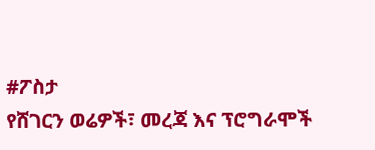#ፖስታ
የሸገርን ወሬዎች፣ መረጃ እና ፕሮግራሞች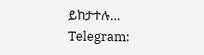ይከታተሉ…
Telegram: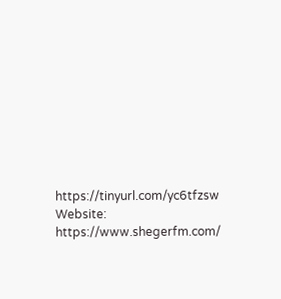https://tinyurl.com/yc6tfzsw
Website: https://www.shegerfm.com/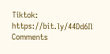Tiktok: https://bit.ly/44Dd6Il
Comments